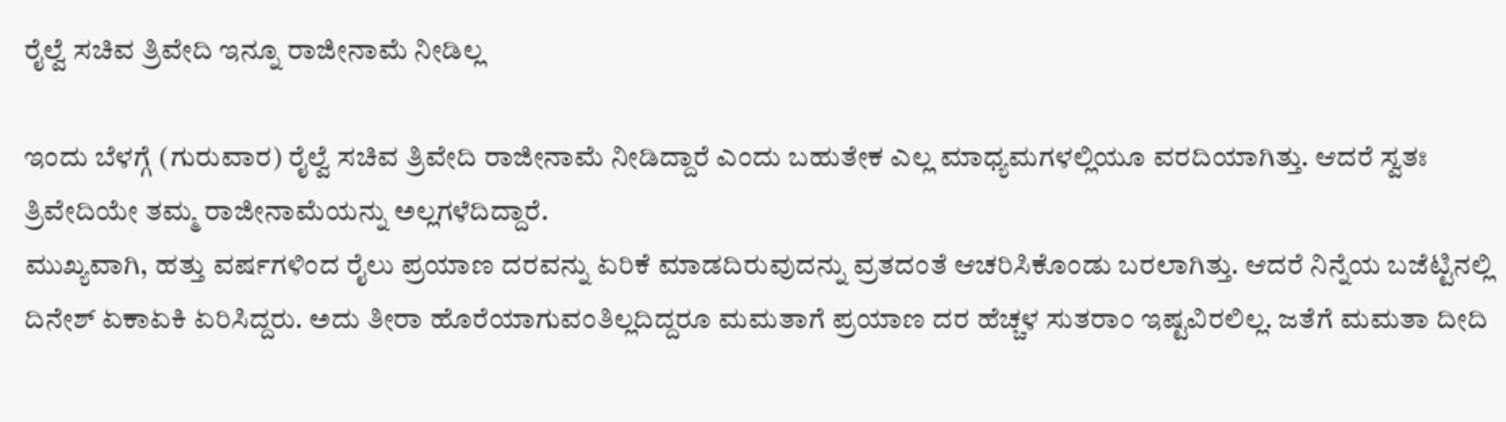ರೈಲ್ವೆ ಸಚಿವ ತ್ರಿವೇದಿ ಇನ್ನೂ ರಾಜೀನಾಮೆ ನೀಡಿಲ್ಲ

ಇಂದು ಬೆಳಗ್ಗೆ (ಗುರುವಾರ) ರೈಲ್ವೆ ಸಚಿವ ತ್ರಿವೇದಿ ರಾಜೀನಾಮೆ ನೀಡಿದ್ದಾರೆ ಎಂದು ಬಹುತೇಕ ಎಲ್ಲ ಮಾಧ್ಯಮಗಳಲ್ಲಿಯೂ ವರದಿಯಾಗಿತ್ತು. ಆದರೆ ಸ್ವತಃ ತ್ರಿವೇದಿಯೇ ತಮ್ಮ ರಾಜೀನಾಮೆಯನ್ನು ಅಲ್ಲಗಳೆದಿದ್ದಾರೆ.
ಮುಖ್ಯವಾಗಿ, ಹತ್ತು ವರ್ಷಗಳಿಂದ ರೈಲು ಪ್ರಯಾಣ ದರವನ್ನು ಏರಿಕೆ ಮಾಡದಿರುವುದನ್ನು ವ್ರತದಂತೆ ಆಚರಿಸಿಕೊಂಡು ಬರಲಾಗಿತ್ತು. ಆದರೆ ನಿನ್ನೆಯ ಬಜೆಟ್ಟಿನಲ್ಲಿ ದಿನೇಶ್ ಏಕಾಏಕಿ ಏರಿಸಿದ್ದರು. ಅದು ತೀರಾ ಹೊರೆಯಾಗುವಂತಿಲ್ಲದಿದ್ದರೂ ಮಮತಾಗೆ ಪ್ರಯಾಣ ದರ ಹೆಚ್ಚಳ ಸುತರಾಂ ಇಷ್ಟವಿರಲಿಲ್ಲ. ಜತೆಗೆ ಮಮತಾ ದೀದಿ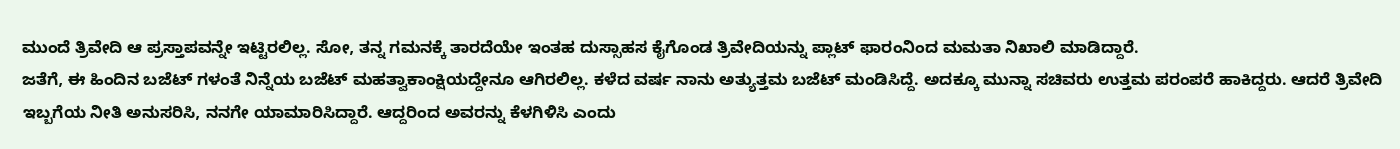ಮುಂದೆ ತ್ರಿವೇದಿ ಆ ಪ್ರಸ್ತಾಪವನ್ನೇ ಇಟ್ಟಿರಲಿಲ್ಲ. ಸೋ, ತನ್ನ ಗಮನಕ್ಕೆ ತಾರದೆಯೇ ಇಂತಹ ದುಸ್ಸಾಹಸ ಕೈಗೊಂಡ ತ್ರಿವೇದಿಯನ್ನು ಪ್ಲಾಟ್ ಫಾರಂನಿಂದ ಮಮತಾ ನಿಖಾಲಿ ಮಾಡಿದ್ದಾರೆ.
ಜತೆಗೆ, ಈ ಹಿಂದಿನ ಬಜೆಟ್ ಗಳಂತೆ ನಿನ್ನೆಯ ಬಜೆಟ್ ಮಹತ್ವಾಕಾಂಕ್ಷಿಯದ್ದೇನೂ ಆಗಿರಲಿಲ್ಲ. ಕಳೆದ ವರ್ಷ ನಾನು ಅತ್ಯುತ್ತಮ ಬಜೆಟ್ ಮಂಡಿಸಿದ್ದೆ. ಅದಕ್ಕೂ ಮುನ್ನಾ ಸಚಿವರು ಉತ್ತಮ ಪರಂಪರೆ ಹಾಕಿದ್ದರು. ಆದರೆ ತ್ರಿವೇದಿ ಇಬ್ಬಗೆಯ ನೀತಿ ಅನುಸರಿಸಿ, ನನಗೇ ಯಾಮಾರಿಸಿದ್ದಾರೆ. ಆದ್ದರಿಂದ ಅವರನ್ನು ಕೆಳಗಿಳಿಸಿ ಎಂದು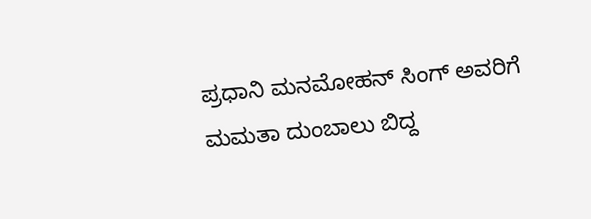ಪ್ರಧಾನಿ ಮನಮೋಹನ್ ಸಿಂಗ್ ಅವರಿಗೆ ಮಮತಾ ದುಂಬಾಲು ಬಿದ್ದ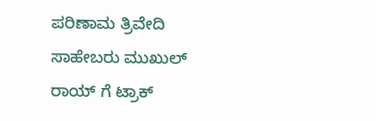ಪರಿಣಾಮ ತ್ರಿವೇದಿ ಸಾಹೇಬರು ಮುಖುಲ್ ರಾಯ್ ಗೆ ಟ್ರಾಕ್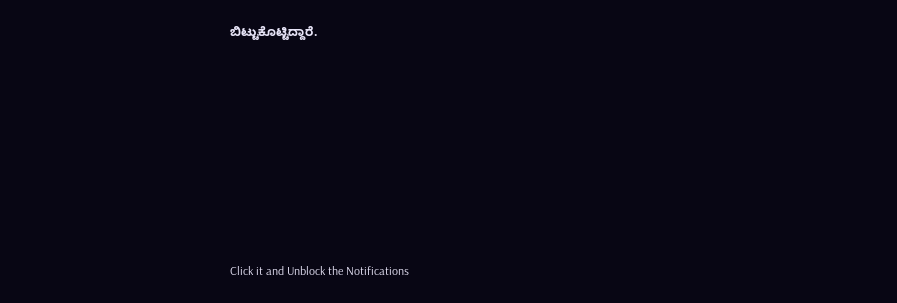ಬಿಟ್ಟುಕೊಟ್ಟಿದ್ದಾರೆ.












Click it and Unblock the Notifications